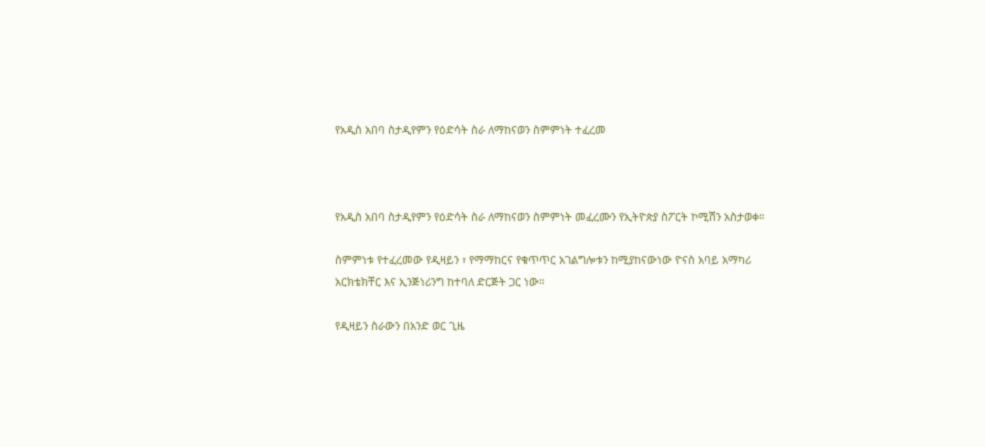የአዲስ አበባ ስታዲየምን የዕድሳት ስራ ለማከናወን ስምምነት ተፈረመ



የአዲስ አበባ ስታዲየምን የዕድሳት ስራ ለማከናወን ስምምነት መፈረሙን የኢትዮጵያ ስፖርት ኮሚሽን አስታወቀ።

ስምምነቱ የተፈረመው የዲዛይን ፣ የማማከርና የቁጥጥር አገልግሎቱን ከሚያከናውነው ዮናስ አባይ አማካሪ አርክቴክቸር እና ኢንጅነሪንግ ከተባለ ድርጅት ጋር ነው።

የዲዛይን ስራውን በአንድ ወር ጊዜ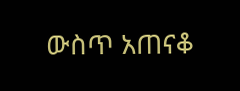ውስጥ አጠናቆ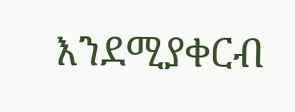እንደሚያቀርብ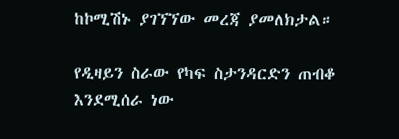ከኮሚሽኑ ያገኘኘው መረጃ ያመለክታል።

የዲዛይን ስራው የካፍ ስታንዳርድን ጠብቆ እንደሚሰራ ነው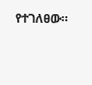የተገለፀው።